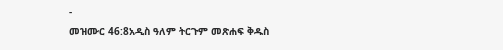-
መዝሙር 46:8አዲስ ዓለም ትርጉም መጽሐፍ ቅዱስ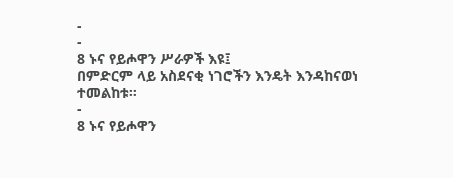-
-
8 ኑና የይሖዋን ሥራዎች እዩ፤
በምድርም ላይ አስደናቂ ነገሮችን እንዴት እንዳከናወነ ተመልከቱ።
-
8 ኑና የይሖዋን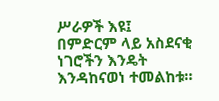ሥራዎች እዩ፤
በምድርም ላይ አስደናቂ ነገሮችን እንዴት እንዳከናወነ ተመልከቱ።